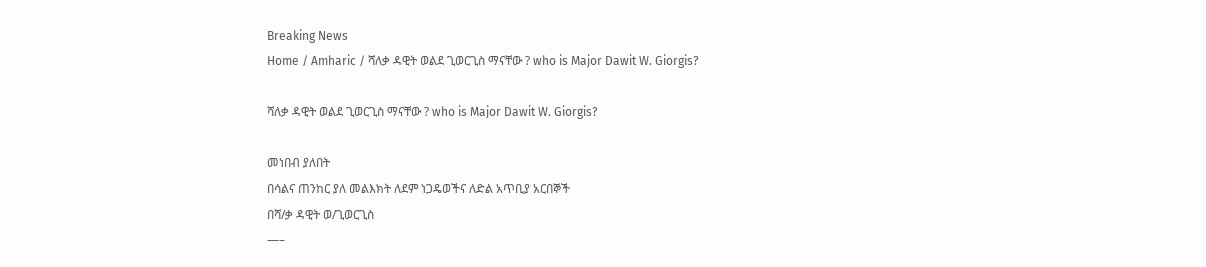Breaking News
Home / Amharic / ሻለቃ ዳዊት ወልደ ጊወርጊስ ማናቸው ? who is Major Dawit W. Giorgis?

ሻለቃ ዳዊት ወልደ ጊወርጊስ ማናቸው ? who is Major Dawit W. Giorgis?

መነበብ ያለበት
በሳልና ጠንከር ያለ መልእክት ለደም ነጋዴወችና ለድል አጥቢያ አርበኞች
በሻ/ቃ ዳዊት ወ/ጊወርጊስ
—–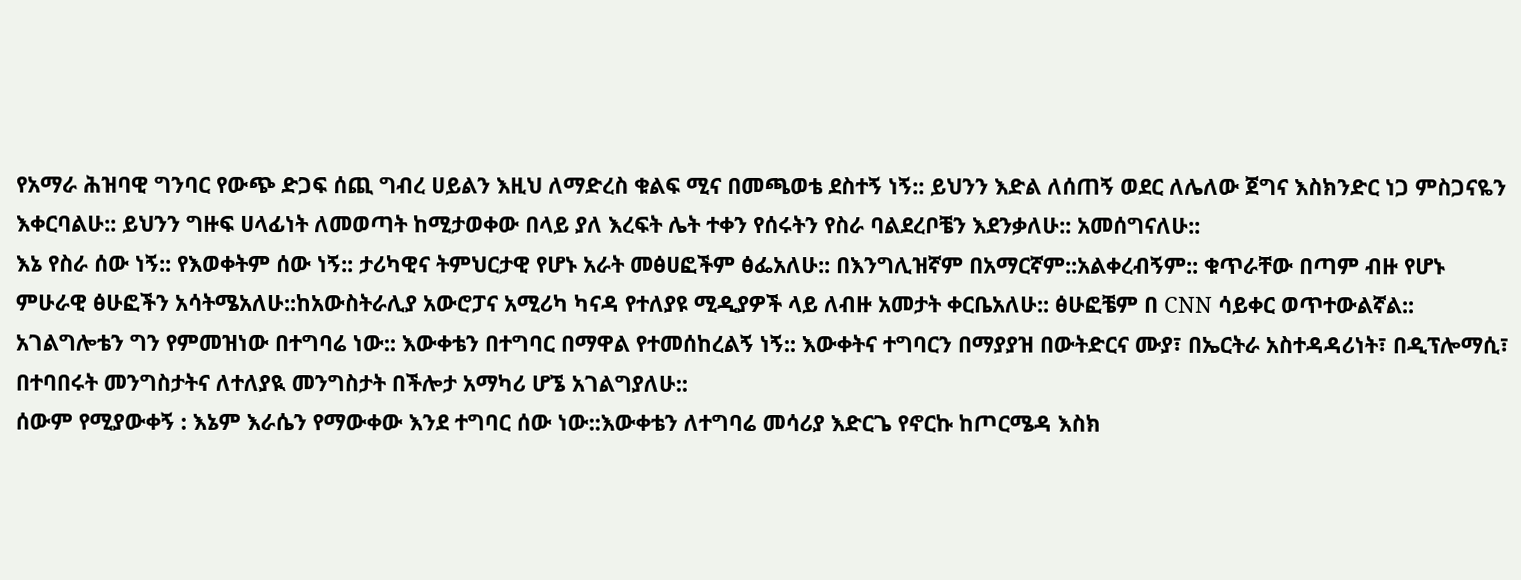የአማራ ሕዝባዊ ግንባር የውጭ ድጋፍ ሰጪ ግብረ ሀይልን እዚህ ለማድረስ ቁልፍ ሚና በመጫወቴ ደስተኝ ነኝ:: ይህንን እድል ለሰጠኝ ወደር ለሌለው ጀግና እስክንድር ነጋ ምስጋናዬን እቀርባልሁ:: ይህንን ግዙፍ ሀላፊነት ለመወጣት ከሚታወቀው በላይ ያለ እረፍት ሌት ተቀን የሰሩትን የስራ ባልደረቦቼን እደንቃለሁ:: አመሰግናለሁ::
እኔ የስራ ሰው ነኝ:: የእወቀትም ሰው ነኝ:: ታሪካዊና ትምህርታዊ የሆኑ አራት መፅሀፎችም ፅፌአለሁ:: በእንግሊዝኛም በአማርኛም::አልቀረብኝም:: ቁጥራቸው በጣም ብዙ የሆኑ ምሁራዊ ፅሁፎችን አሳትሜአለሁ::ከአውስትራሊያ አውሮፓና አሚሪካ ካናዳ የተለያዩ ሚዲያዎች ላይ ለብዙ አመታት ቀርቤአለሁ:: ፅሁፎቼም በ CNN ሳይቀር ወጥተውልኛል::
አገልግሎቴን ግን የምመዝነው በተግባሬ ነው:: እውቀቴን በተግባር በማዋል የተመሰከረልኝ ነኝ:: እውቀትና ተግባርን በማያያዝ በውትድርና ሙያ፣ በኤርትራ አስተዳዳሪነት፣ በዲፕሎማሲ፣ በተባበሩት መንግስታትና ለተለያዪ መንግስታት በችሎታ አማካሪ ሆኜ አገልግያለሁ::
ሰውም የሚያውቀኝ : እኔም እራሴን የማውቀው እንደ ተግባር ሰው ነው::እውቀቴን ለተግባሬ መሳሪያ እድርጌ የኖርኩ ከጦርሜዳ እስክ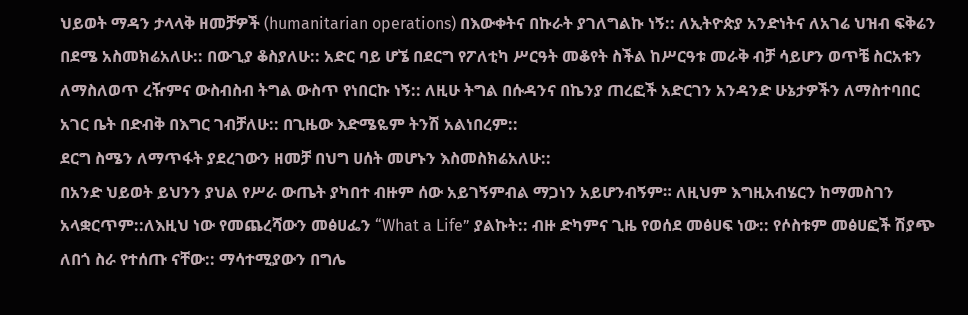ህይወት ማዳን ታላላቅ ዘመቻዎች (humanitarian operations) በእውቀትና በኩራት ያገለግልኩ ነኝ:: ለኢትዮጵያ አንድነትና ለአገሬ ህዝብ ፍቅሬን በደሜ አስመክሬአለሁ:: በውጊያ ቆስያለሁ:: አድር ባይ ሆኜ በደርግ የፖለቲካ ሥርዓት መቆየት ስችል ከሥርዓቱ መራቅ ብቻ ሳይሆን ወጥቼ ስርአቱን ለማስለወጥ ረዥምና ውስብስብ ትግል ውስጥ የነበርኩ ነኝ:: ለዚሁ ትግል በሱዳንና በኬንያ ጠረፎች አድርገን አንዳንድ ሁኔታዎችን ለማስተባበር አገር ቤት በድብቅ በእግር ገብቻለሁ:: በጊዜው እድሜዬም ትንሽ አልነበረም::
ደርግ ስሜን ለማጥፋት ያደረገውን ዘመቻ በህግ ሀሰት መሆኑን እስመስክሬአለሁ::
በአንድ ህይወት ይህንን ያህል የሥራ ውጤት ያካበተ ብዙም ሰው አይገኝምብል ማጋነን አይሆንብኝም። ለዚህም እግዚአብሄርን ከማመስገን አላቋርጥም::ለእዚህ ነው የመጨረሻውን መፅሀፌን “What a Life” ያልኩት:: ብዙ ድካምና ጊዜ የወሰደ መፅሀፍ ነው:: የሶስቱም መፅሀፎች ሽያጭ ለበጎ ስራ የተሰጡ ናቸው:: ማሳተሚያውን በግሌ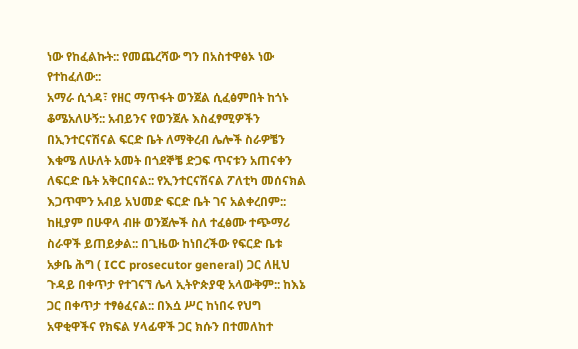ነው የከፈልኩት:: የመጨረሻው ግን በአስተዋፅኦ ነው የተከፈለው::
አማራ ሲጎዳ፣ የዘር ማጥፋት ወንጀል ሲፈፅምበት ከጎኑ ቆሜአለሁኝ:: አብይንና የወንጀሉ እስፈፃሚዎችን በኢንተርናሽናል ፍርድ ቤት ለማቅረብ ሌሎች ስራዎቼን እቁሜ ለሁለት አመት በጎደኞቼ ድጋፍ ጥናቱን አጠናቀን ለፍርድ ቤት አቅርበናል:: የኢንተርናሽናል ፖለቲካ መሰናክል እጋጥሞን አብይ አህመድ ፍርድ ቤት ገና አልቀረበም:: ከዚያም በሁዋላ ብዙ ወንጀሎች ስለ ተፈፅሙ ተጭማሪ ስራዋች ይጠይቃል:: በጊዜው ከነበረችው የፍርድ ቤቱ አቃቤ ሕግ ( ICC prosecutor general) ጋር ለዚህ ጉዳይ በቀጥታ የተገናኘ ሌላ ኢትዮጵያዊ አላውቅም:: ከእኔ ጋር በቀጥታ ተፃፅፈናል:: በእሷ ሥር ከነበሩ የህግ አዋቂዋችና የክፍል ሃላፊዋች ጋር ክሱን በተመለከተ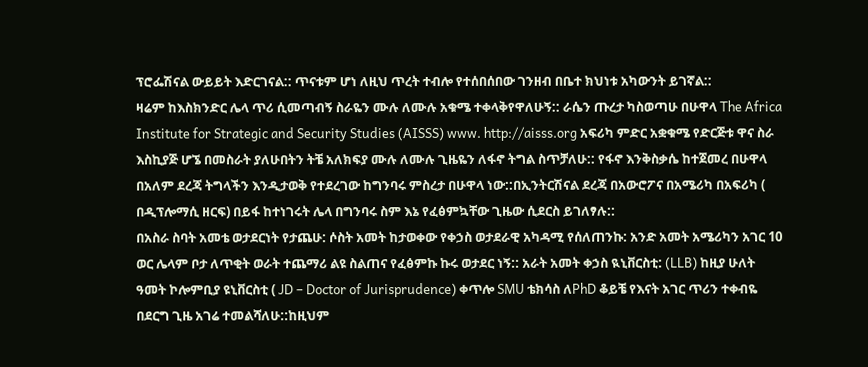ፕሮፌሽናል ውይይት እድርገናል:: ጥናቱም ሆነ ለዚህ ጥረት ተብሎ የተሰበሰበው ገንዘብ በቤተ ክህነቱ አካውንት ይገኛል::
ዛሬም ከእስክንድር ሌላ ጥሪ ሲመጣብኝ ስራዬን ሙሉ ለሙሉ አቁሜ ተቀላቅየዋለሁኝ:: ራሴን ጡረታ ካስወጣሁ በሁዋላ The Africa Institute for Strategic and Security Studies (AISSS) www. http://aisss.org አፍሪካ ምድር አቋቁሜ የድርጅቱ ዋና ስራ እስኪያጅ ሆኜ በመስራት ያለሁበትን ትቼ አለክፍያ ሙሉ ለሙሉ ጊዜዬን ለፋኖ ትግል ስጥቻለሁ:: የፋኖ እንቅስቃሴ ከተጀመረ በሁዋላ በአለም ደረጃ ትግላችን እንዲታወቅ የተደረገው ከግንባሩ ምስረታ በሁዋላ ነው::በኢንትርሽናል ደረጃ በአውሮፖና በአሜሪካ በአፍሪካ ( በዲፕሎማሲ ዘርፍ) በይፋ ከተነገሩት ሌላ በግንባሩ ስም እኔ የፈፅምኳቸው ጊዜው ሲደርስ ይገለፃሉ::
በአስራ ስባት አመቴ ወታደርነት የታጨሁ: ሶስት አመት ከታወቀው የቀኃስ ወታደራዊ አካዳሚ የሰለጠንኩ: አንድ አመት አሜሪካን አገር 10 ወር ሌላም ቦታ ለጥቂት ወራት ተጨማሪ ልዩ ስልጠና የፈፅምኩ ኩሩ ወታደር ነኝ:: አራት አመት ቀኃስ ዪኒቨርስቲ: (LLB) ከዚያ ሁለት ዓመት ኮሎምቢያ ዩኒቨርስቲ ( JD – Doctor of Jurisprudence) ቀጥሎ SMU ቴክሳስ ለPhD ቆይቼ የእናት አገር ጥሪን ተቀብዬ በደርግ ጊዜ አገሬ ተመልሻለሁ::ከዚህም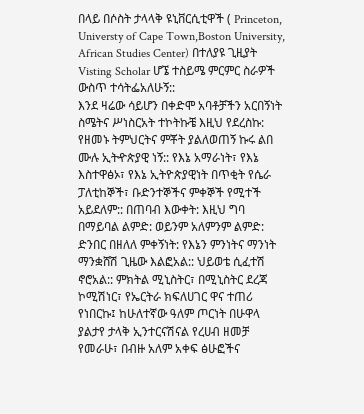በላይ በሶስት ታላላቅ ዩኒቨርሲቲዋች ( Princeton, Universty of Cape Town,Boston University, African Studies Center) በተለያዩ ጊዚያት Visting Scholar ሆኜ ተስይሜ ምርምር ስራዎች ውስጥ ተሳትፌአለሁኝ::
እንደ ዛሬው ሳይሆን በቀድሞ አባቶቻችን አርበኝነት ስሜትና ሥነስርአት ተኮትኩቼ እዚህ የደረስኩ: የዘመኑ ትምህርትና ምቾት ያልለወጠኝ ኩሩ ልበ ሙሉ ኢትዯጵያዊ ነኝ:: የእኔ አማራነት፣ የእኔ እስተዋፅኦ፣ የእኔ ኢትዮጵያዊነት በጥቂት የሴራ ፓለቲከኞች፣ ቡድንተኞችና ምቀኞች የሚተች አይደለም:: በጠባብ እውቀት: እዚህ ግባ በማይባል ልምድ: ወይንም አለምንም ልምድ: ድንበር በዘለለ ምቀኝነት: የእኔን ምንነትና ማንነት ማንቋሸሽ ጊዜው እልፎአል:: ህይወቴ ሲፈተሽ ኖሮአል:: ምክትል ሚኒስትር፣ በሚኒስትር ደረጃ ኮሚሽነር፣ የኤርትራ ክፍለሀገር ዋና ተጠሪ የነበርኩ፤ ከሁለተኛው ዓለም ጦርነት በሁዋላ ያልታየ ታላቅ ኢንተርናሽናል የረሀብ ዘመቻ የመራሁ፣ በብዙ አለም አቀፍ ፅሁፎችና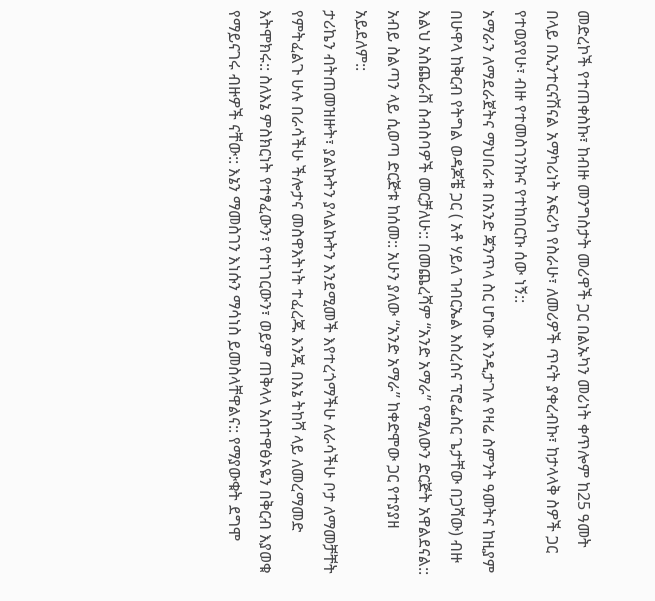መድረኮች የተጠቀስኩ፣ ከብዙ መንግስታት መሪዋች ጋር በልኡካን መሪነት ቀጥሎም ከ25 ዓመት በላይ በኢንተርናሽናል አማካሪነት አፍሪካ የስራሁ፣ ለመሪዎች ጥናት ያቀረብኩ፣ ከታላላቅ ስዎች ጋር የተወያየሁ፣ ብዙ የተመስገንኩና የተከበርኩ ሰው ነኝ::
አማራን ለማደራጀትና ማህበራቱ በአንድ ጃንጥላ ስር ሆነው እንዲታገሉ የዛሬ ስምንት ዓመትና ከዚያም በሁዋላ ከቅርብ የትግል ወዳጆቼ ጋር ( አቶ ሃይለ ገብርኤል እስረስና ፕሮፌስር ጌታቸው በጋሻው) ብዙ እልህ አስጨራሽ ስብስባዎች መርቻለሁ:: በመጨረሻም “አንድ አማራ” የሚለውን ድርጅት አዋልደናል:: አብይ ስልጣን ላይ ሲወጣ ድርጅቱ ከሰመ:: አሁን ያለው “አንድ አማራ” ከቀድሞው ጋር የተያያዘ አይደለም::
ታሪኬን ብትጠመዝዙት፣ ያልኩትን ያላልኩትን እንደሚመች እየተረጎማችሁ ለራሳችሁ ቦታ ለማመቻቸት የምትፈልጉ ሁሉ በራሳችሁ ችሎታና መስዋእትነት ተፈረጁ እንጂ በእኔ ትከሻ ላይ ለመረማመድ እትሞክሩ:: ስለእኔ ምስክርነት የተፃፈውን፣ የተነገርውን፣ ወይም ጠቅላላ አስተዋፅኦዬን በቅርብ እያወቁ የማይናገሩ ብዙዎች ናቸው:: እኔን ማመስገን እነሱን ማሳነስ ይመስላቸዋልና:: የማያውቁት ደግሞ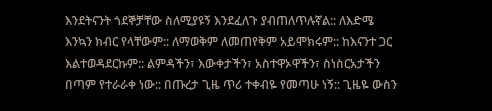እንደትናንት ጎደኞቻቸው ስለሚያዩኝ እንደፈለጉ ያብጠለጥሉኛል:: ለእድሜ እንኳን ክብር የላቸውም:: ለማወቅም ለመጠየቅም አይሞክሩም:: ከእናንተ ጋር እልተወዳደርኩም:: ልምዳችን፣ እውቀታችን፣ አስተዋኦዋችን፣ ስነስርአታችን በጣም የተራራቀ ነው:: በጡረታ ጊዜ ጥሪ ተቀብዬ የመጣሁ ነኝ:: ጊዜዬ ውስን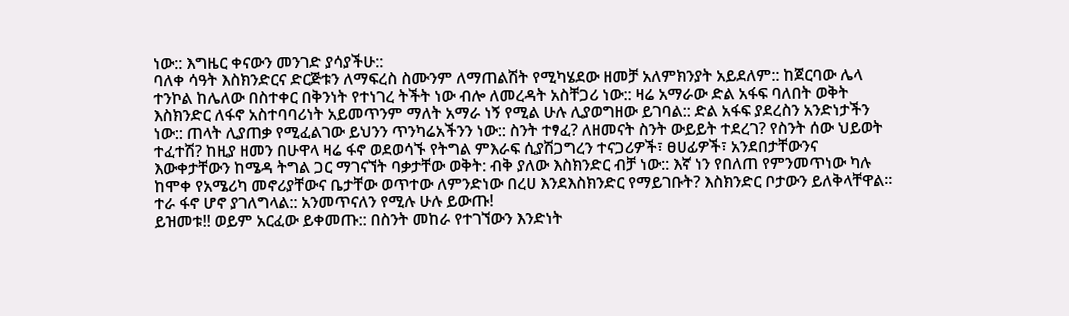ነው:: እግዜር ቀናውን መንገድ ያሳያችሁ::
ባለቀ ሳዓት እስክንድርና ድርጅቱን ለማፍረስ ስሙንም ለማጠልሽት የሚካሄደው ዘመቻ አለምክንያት አይደለም:: ከጀርባው ሌላ ተንኮል ከሌለው በስተቀር በቅንነት የተነገረ ትችት ነው ብሎ ለመረዳት አስቸጋሪ ነው:: ዛሬ አማራው ድል አፋፍ ባለበት ወቅት እስክንድር ለፋኖ አስተባባሪነት አይመጥንም ማለት አማራ ነኝ የሚል ሁሉ ሊያወግዘው ይገባል:: ድል አፋፍ ያደረስን አንድነታችን ነው:: ጠላት ሊያጠቃ የሚፈልገው ይህንን ጥንካሬአችንን ነው:: ስንት ተፃፈ? ለዘመናት ስንት ውይይት ተደረገ? የስንት ሰው ህይወት ተፈተሽ? ከዚያ ዘመን በሁዋላ ዛሬ ፋኖ ወደወሳኙ የትግል ምእራፍ ሲያሽጋግረን ተናጋሪዎች፣ ፀሀፊዎች፣ አንደበታቸውንና እውቀታቸውን ከሜዳ ትግል ጋር ማገናኘት ባቃታቸው ወቅት: ብቅ ያለው እስክንድር ብቻ ነው:: እኛ ነን የበለጠ የምንመጥነው ካሉ ከሞቀ የአሜሪካ መኖሪያቸውና ቤታቸው ወጥተው ለምንድነው በረሀ እንደእስክንድር የማይገቡት? እስክንድር ቦታውን ይለቅላቸዋል። ተራ ፋኖ ሆኖ ያገለግላል:: አንመጥናለን የሚሉ ሁሉ ይውጡ!
ይዝመቱ!! ወይም አርፈው ይቀመጡ:: በስንት መከራ የተገኘውን እንድነት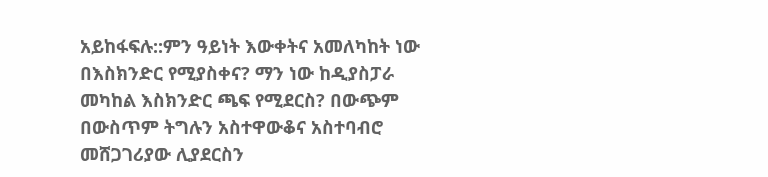አይከፋፍሉ::ምን ዓይነት እውቀትና አመለካከት ነው በእስክንድር የሚያስቀና? ማን ነው ከዲያስፓራ መካከል እስክንድር ጫፍ የሚደርስ? በውጭም በውስጥም ትግሉን አስተዋውቆና አስተባብሮ መሸጋገሪያው ሊያደርስን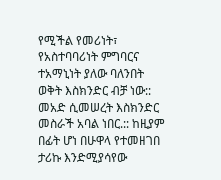የሚችል የመሪነት፣ የአስተባባሪነት ምግባርና ተአማኒነት ያለው ባለንበት ወቅት እስክንድር ብቻ ነው:: መአድ ሲመሠረት እስክንድር መስራች አባል ነበር.:: ከዚያም በፊት ሆነ በሁዋላ የተመዘገበ ታሪኩ እንድሚያሳየው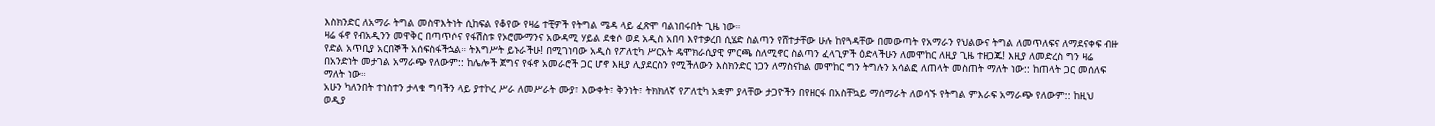እስክንድር ለአማራ ትግል መስዋእትነት ሲከፍል የቆየው የዛሬ ተቺዎች የትግል ሜዳ ላይ ፈጽሞ ባልነበሩበት ጊዜ ነው።
ዛሬ ፋኖ የብአዲንን መዋቅር በጣጥሶና የፋሽስቱ የኦሮሙማንና አውዳሚ ሃይል ደቁሶ ወደ አዲስ አበባ እየተቃረበ ሲሄድ ስልጣን የሸተታቸው ሁሉ ከየጓዳቸው በመውጣት የአማራን የህልውና ትግል ለመጥለፍና ለማደናቀፍ ብዙ የድል አጥቢያ አርበኞች አሰፍስፋችኋል። ትእግሥት ይኑራችሁ! በሚገነባው አዲስ የፖለቲካ ሥርአት ዴሞክራሲያዊ ምርጫ ስለሚኖር ስልጣን ፈላጊዎች ዕድላችሁን ለመሞከር ለዚያ ጊዜ ተዘጋጁ! እዚያ ለመድረስ ግን ዛሬ በአንድነት መታገል አማራጭ የለውም:: ከሌሎች ጀግና የፋኖ አመራሮች ጋር ሆኖ እዚያ ሊያደርስን የሚችለውን እስክንድር ነጋን ለማስናከል መሞከር ግን ትግሉን አሳልፎ ለጠላት መስጠት ማለት ነው:: ከጠላት ጋር መሰለፍ ማለት ነው።
አሁን ካለንበት ተነስተን ታላቁ ግባችን ላይ ያተኮረ ሥራ ለመሥራት ሙያ፣ እውቀት፣ ቅንነት፣ ትክክለኛ የፖለቲካ አቋም ያላቸው ታጋዮችን በየዘርፋ በአስቸኳይ ማሰማራት ለወሳኙ የትግል ምእራፍ አማራጭ የለውም:: ከዚህ ወዲያ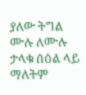ያለው ትግል ሙሉ ለሙሉ ታላቁ ሰዕል ላይ ማለትም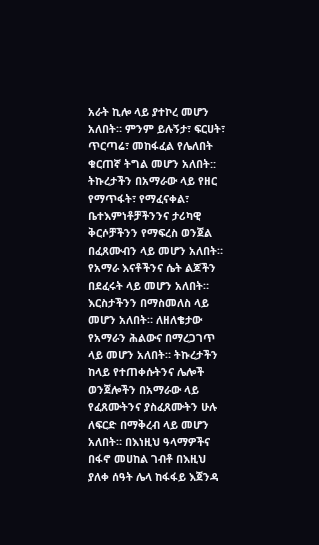አራት ኪሎ ላይ ያተኮረ መሆን አለበት። ምንም ይሉኝታ፣ ፍርሀት፣ ጥርጣሬ፣ መከፋፈል የሌለበት ቁርጠኛ ትግል መሆን አለበት:: ትኩረታችን በአማራው ላይ የዘር የማጥፋት፣ የማፈናቀል፣ ቤተእምነቶቻችንንና ታሪካዊ ቅርሶቻችንን የማፍረስ ወንጀል በፈጸሙብን ላይ መሆን አለበት። የአማራ እናቶችንና ሴት ልጆችን በደፈሩት ላይ መሆን አለበት። እርስታችንን በማስመለስ ላይ መሆን አለበት። ለዘለቄታው የአማራን ሕልውና በማረጋገጥ ላይ መሆን አለበት። ትኩረታችን ከላይ የተጠቀሱትንና ሌሎች ወንጀሎችን በአማራው ላይ የፈጸሙትንና ያስፈጸሙትን ሁሉ ለፍርድ በማቅረብ ላይ መሆን አለበት። በእነዚህ ዓላማዎችና በፋኖ መሀከል ገብቶ በእዚህ ያለቀ ሰዓት ሌላ ከፋፋይ እጀንዳ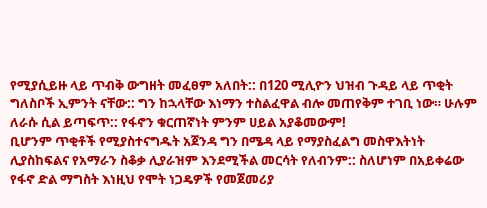የሚያሲይዙ ላይ ጥብቅ ውግዘት መፈፀም አለበት:: በ120 ሚሊዮን ህዝብ ጉዳይ ላይ ጥቂት ግለስቦች ኢምንት ናቸው:: ግን ከኋላቸው እነማን ተስልፈዋል ብሎ መጠየቅም ተገቢ ነው። ሁሉም ለራሱ ሲል ይጣፍጥ:: የፋኖን ቁርጠኛነት ምንም ሀይል አያቆመውም!
ቢሆንም ጥቂቶች የሚያስተናግዱት አጀንዳ ግን በሜዳ ላይ የማያስፈልግ መስዋእትነት ሊያስከፍልና የአማራን ስቆቃ ሊያራዝም እንደሚችል መርሳት የለብንም:: ስለሆነም በአይቀሬው የፋኖ ድል ማግስት እነዚህ የሞት ነጋዴዎች የመጀመሪያ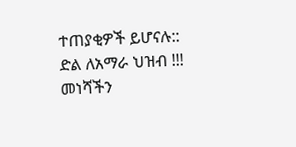ተጠያቂዎች ይሆናሉ::
ድል ለአማራ ህዝብ !!!
መነሻችን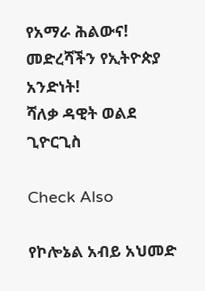የአማራ ሕልውና!
መድረሻችን የኢትዮጵያ አንድነት!
ሻለቃ ዳዊት ወልደ ጊዮርጊስ

Check Also

የኮሎኔል አብይ አህመድ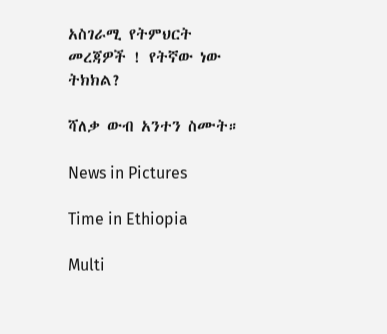አስገራሚ የትምህርት መረጃዎች ! የትኛው ነው ትክክል?

ሻለቃ ውብ አንተን ስሙት።

News in Pictures

Time in Ethiopia

Multi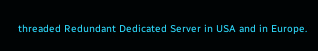threaded Redundant Dedicated Server in USA and in Europe.